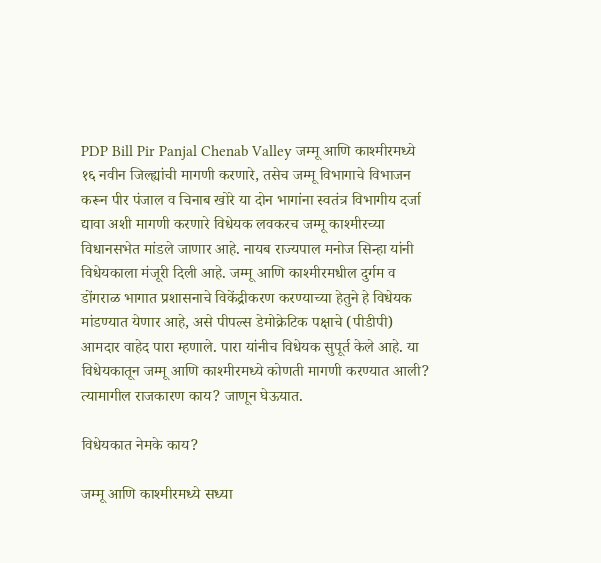PDP Bill Pir Panjal Chenab Valley जम्मू आणि काश्मीरमध्ये १६ नवीन जिल्ह्यांची मागणी करणारे, तसेच जम्मू विभागाचे विभाजन करून पीर पंजाल व चिनाब खोरे या दोन भागांना स्वतंत्र विभागीय दर्जा द्यावा अशी मागणी करणारे विधेयक लवकरच जम्मू काश्मीरच्या विधानसभेत मांडले जाणार आहे. नायब राज्यपाल मनोज सिन्हा यांनी विधेयकाला मंजूरी दिली आहे. जम्मू आणि काश्मीरमधील दुर्गम व डोंगराळ भागात प्रशासनाचे विकेंद्रीकरण करण्याच्या हेतुने हे विधेयक मांडण्यात येणार आहे, असे पीपल्स डेमोक्रेटिक पक्षाचे (पीडीपी) आमदार वाहेद पारा म्हणाले. पारा यांनीच विधेयक सुपूर्त केले आहे. या विधेयकातून जम्मू आणि काश्मीरमध्ये कोणती मागणी करण्यात आली? त्यामागील राजकारण काय? जाणून घेऊयात.

विधेयकात नेमके काय?

जम्मू आणि काश्मीरमध्ये सध्या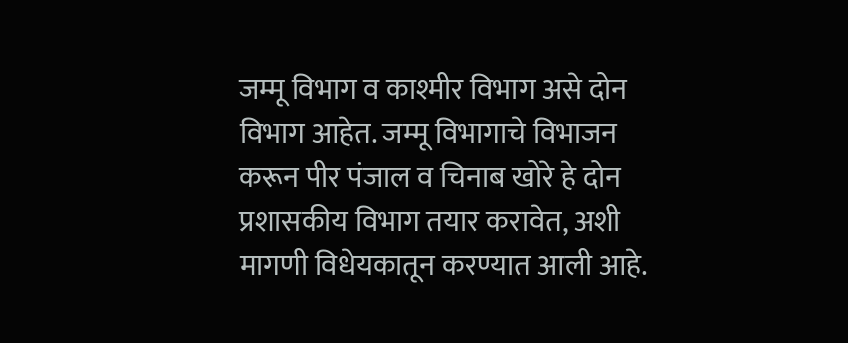जम्मू विभाग व काश्मीर विभाग असे दोन विभाग आहेत. जम्मू विभागाचे विभाजन करून पीर पंजाल व चिनाब खोरे हे दोन प्रशासकीय विभाग तयार करावेत, अशी मागणी विधेयकातून करण्यात आली आहे.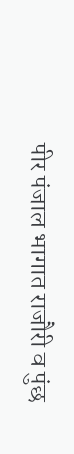पीर पंजाल भागात राजौरी व पुंछ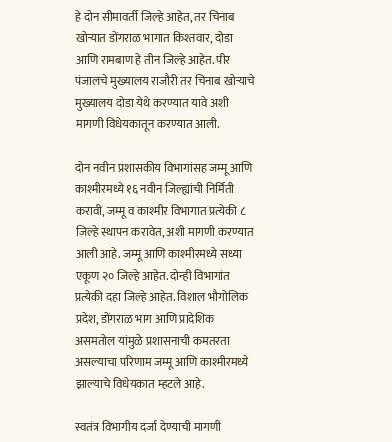हे दोन सीमावर्ती जिल्हे आहेत, तर चिनाब खोऱ्यात डोंगराळ भागात किश्तवार, दोडा आणि रामबाण हे तीन जिल्हे आहेत. पीर पंजालचे मुख्यालय राजौरी तर चिनाब खोऱ्याचे मुख्यालय दोडा येथे करण्यात यावे अशी मागणी विधेयकातून करण्यात आली.

दोन नवीन प्रशासकीय विभागांसह जम्मू आणि काश्मीरमध्ये १६ नवीन जिल्ह्यांची निर्मिती करावी, जम्मू व काश्मीर विभागात प्रत्येकी ८ जिल्हे स्थापन करावेत, अशी मागणी करण्यात आली आहे. जम्मू आणि काश्मीरमध्ये सध्या एकूण २० जिल्हे आहेत. दोन्ही विभागांत प्रत्येकी दहा जिल्हे आहेत. विशाल भौगोलिक प्रदेश, डोंगराळ भाग आणि प्रादेशिक असमतोल यांमुळे प्रशासनाची कमतरता असल्याचा परिणाम जम्मू आणि काश्मीरमध्ये झाल्याचे विधेयकात म्हटले आहे.

स्वतंत्र विभागीय दर्जा देण्याची मागणी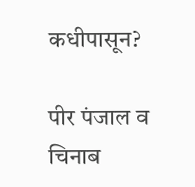कधीपासून?

पीर पंजाल व चिनाब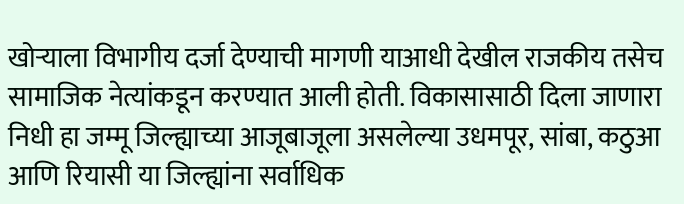खोऱ्याला विभागीय दर्जा देण्याची मागणी याआधी देखील राजकीय तसेच सामाजिक नेत्यांकडून करण्यात आली होती. विकासासाठी दिला जाणारा निधी हा जम्मू जिल्ह्याच्या आजूबाजूला असलेल्या उधमपूर, सांबा, कठुआ आणि रियासी या जिल्ह्यांना सर्वाधिक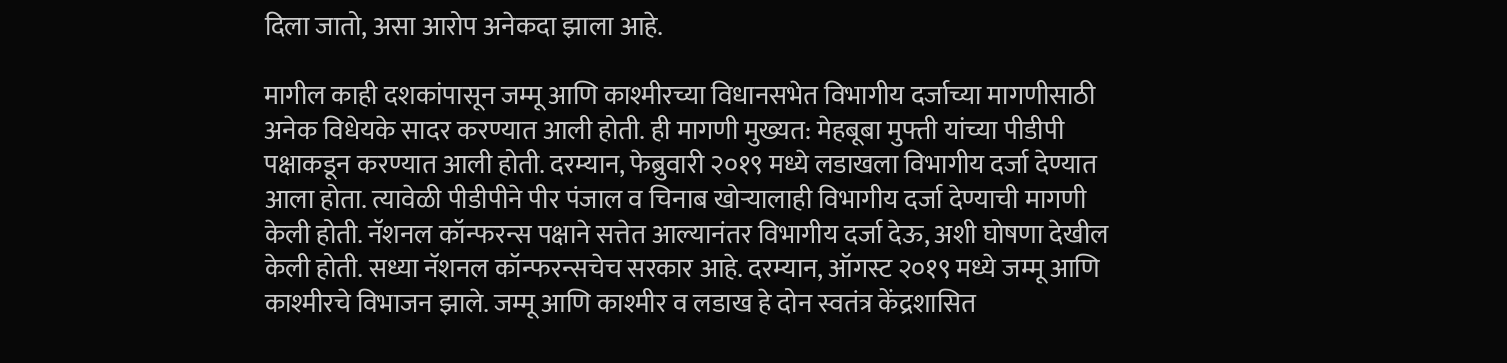दिला जातो, असा आरोप अनेकदा झाला आहे.

मागील काही दशकांपासून जम्मू आणि काश्मीरच्या विधानसभेत विभागीय दर्जाच्या मागणीसाठी अनेक विधेयके सादर करण्यात आली होती. ही मागणी मुख्यत: मेहबूबा मुफ्ती यांच्या पीडीपी पक्षाकडून करण्यात आली होती. दरम्यान, फेब्रुवारी २०१९ मध्ये लडाखला विभागीय दर्जा देण्यात आला होता. त्यावेळी पीडीपीने पीर पंजाल व चिनाब खोऱ्यालाही विभागीय दर्जा देण्याची मागणी केली होती. नॅशनल कॉन्फरन्स पक्षाने सत्तेत आल्यानंतर विभागीय दर्जा देऊ, अशी घोषणा देखील केली होती. सध्या नॅशनल कॉन्फरन्सचेच सरकार आहे. दरम्यान, ऑगस्ट २०१९ मध्ये जम्मू आणि काश्मीरचे विभाजन झाले. जम्मू आणि काश्मीर व लडाख हे दोन स्वतंत्र केंद्रशासित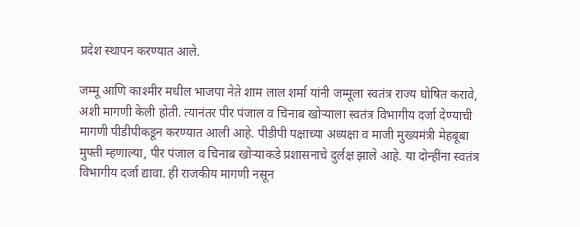प्रदेश स्थापन करण्यात आले.

जम्मू आणि काश्मीर मधील भाजपा नेते शाम लाल शर्मा यांनी जम्मूला स्वतंत्र राज्य घोषित करावे, अशी मागणी केली होती. त्यानंतर पीर पंजाल व चिनाब खोऱ्याला स्वतंत्र विभागीय दर्जा देण्याची मागणी पीडीपीकडून करण्यात आली आहे. पीडीपी पक्षाच्या अध्यक्षा व माजी मुख्यमंत्री मेहबूबा मुफ्ती म्हणाल्या, पीर पंजाल व चिनाब खोऱ्याकडे प्रशासनाचे दुर्लक्ष झाले आहे. या दोन्हींना स्वतंत्र विभागीय दर्जा द्यावा. ही राजकीय मागणी नसून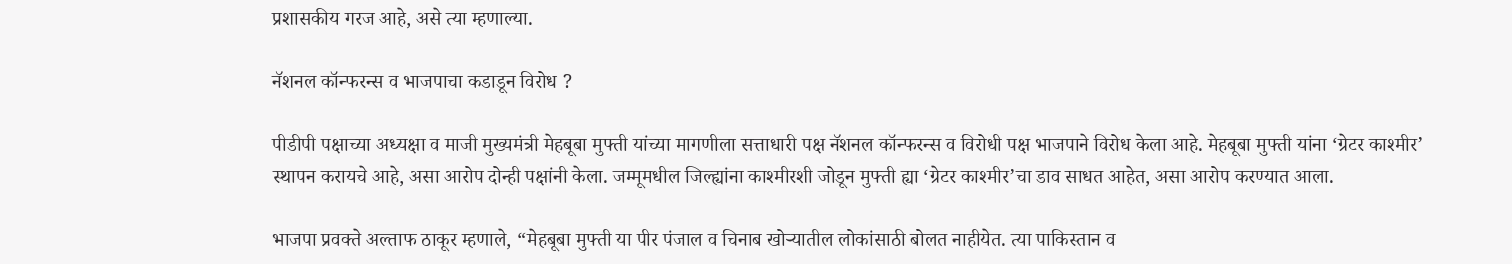प्रशासकीय गरज आहे, असे त्या म्हणाल्या.

नॅशनल कॉन्फरन्स व भाजपाचा कडाडून विरोध ?

पीडीपी पक्षाच्या अध्यक्षा व माजी मुख्यमंत्री मेहबूबा मुफ्ती यांच्या मागणीला सत्ताधारी पक्ष नॅशनल कॉन्फरन्स व विरोधी पक्ष भाजपाने विरोध केला आहे. मेहबूबा मुफ्ती यांना ‘ग्रेटर काश्मीर’ स्थापन करायचे आहे, असा आरोप दोन्ही पक्षांनी केला. जम्मूमधील जिल्ह्यांना काश्मीरशी जोडून मुफ्ती ह्या ‘ग्रेटर काश्मीर’चा डाव साधत आहेत, असा आरोप करण्यात आला.

भाजपा प्रवक्ते अल्ताफ ठाकूर म्हणाले, “मेहबूबा मुफ्ती या पीर पंजाल व चिनाब खोऱ्यातील लोकांसाठी बोलत नाहीयेत. त्या पाकिस्तान व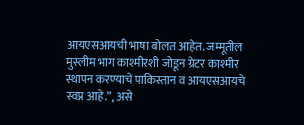आयएसआयची भाषा बोलत आहेत. जम्मूतील मुस्लीम भाग काश्मीरशी जोडून ग्रेटर काश्मीर स्थापन करण्याचे पाकिस्तान व आयएसआयचे स्वप्न आहे.”, असे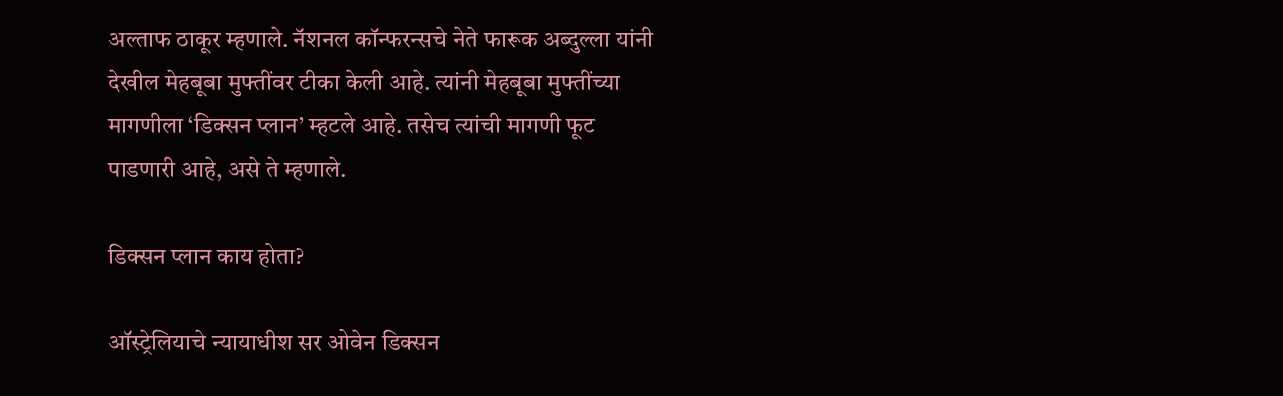अल्ताफ ठाकूर म्हणाले. नॅशनल कॉन्फरन्सचे नेते फारूक अब्दुल्ला यांनी देखील मेहबूबा मुफ्तींवर टीका केली आहे. त्यांनी मेहबूबा मुफ्तींच्या मागणीला ‘डिक्सन प्लान’ म्हटले आहे. तसेच त्यांची मागणी फूट पाडणारी आहे, असे ते म्हणाले.

डिक्सन प्लान काय होता?

ऑस्ट्रेलियाचे न्यायाधीश सर ओवेन डिक्सन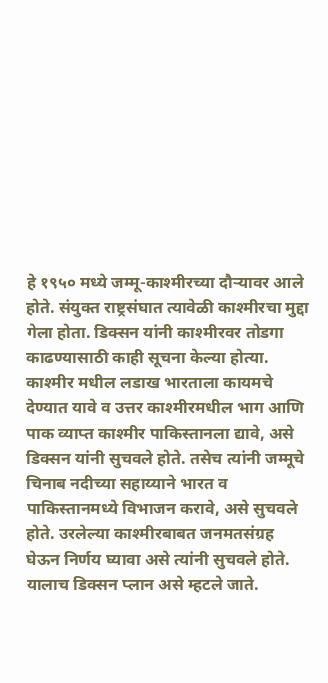हे १९५० मध्ये जम्मू-काश्मीरच्या दौऱ्यावर आले होते. संयुक्त राष्ट्रसंघात त्यावेळी काश्मीरचा मुद्दा गेला होता. डिक्सन यांनी काश्मीरवर तोडगा काढण्यासाठी काही सूचना केल्या होत्या. काश्मीर मधील लडाख भारताला कायमचे देण्यात यावे व उत्तर काश्मीरमधील भाग आणि पाक व्याप्त काश्मीर पाकिस्तानला द्यावे, असे डिक्सन यांनी सुचवले होते. तसेच त्यांनी जम्मूचे चिनाब नदीच्या सहाय्याने भारत व पाकिस्तानमध्ये विभाजन करावे, असे सुचवले होते. उरलेल्या काश्मीरबाबत जनमतसंग्रह घेऊन निर्णय घ्यावा असे त्यांनी सुचवले होते. यालाच डिक्सन प्लान असे म्हटले जाते.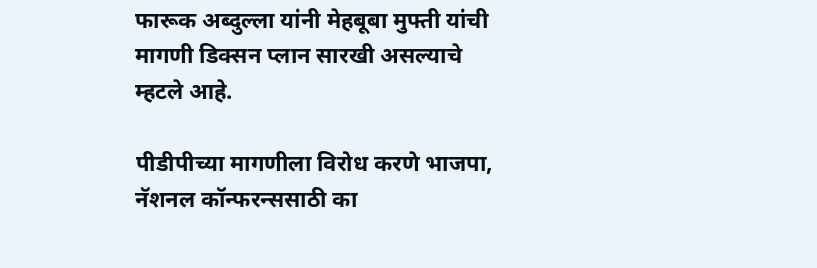फारूक अब्दुल्ला यांनी मेहबूबा मुफ्ती यांची मागणी डिक्सन प्लान सारखी असल्याचे म्हटले आहे.

पीडीपीच्या मागणीला विरोध करणे भाजपा, नॅशनल कॉन्फरन्ससाठी का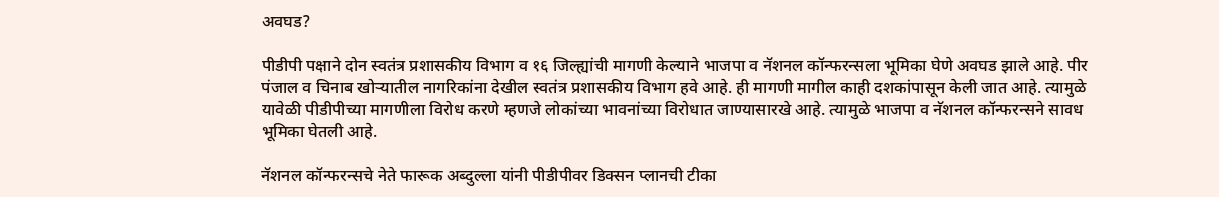अवघड?

पीडीपी पक्षाने दोन स्वतंत्र प्रशासकीय विभाग व १६ जिल्ह्यांची मागणी केल्याने भाजपा व नॅशनल कॉन्फरन्सला भूमिका घेणे अवघड झाले आहे. पीर पंजाल व चिनाब खोऱ्यातील नागरिकांना देखील स्वतंत्र प्रशासकीय विभाग हवे आहे. ही मागणी मागील काही दशकांपासून केली जात आहे. त्यामुळे यावेळी पीडीपीच्या मागणीला विरोध करणे म्हणजे लोकांच्या भावनांच्या विरोधात जाण्यासारखे आहे. त्यामुळे भाजपा व नॅशनल कॉन्फरन्सने सावध भूमिका घेतली आहे.

नॅशनल कॉन्फरन्सचे नेते फारूक अब्दुल्ला यांनी पीडीपीवर डिक्सन प्लानची टीका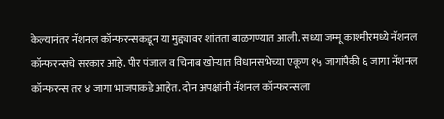केल्यानंतर नॅशनल कॉन्फरन्सकडून या मुद्द्यावर शांतता बाळगण्यात आली. सध्या जम्मू काश्मीरमध्ये नॅशनल कॉन्फरन्सचे सरकार आहे. पीर पंजाल व चिनाब खोऱ्यात विधानसभेच्या एकूण १५ जागांपैकी ६ जागा नॅशनल कॉन्फरन्स तर ४ जागा भाजपाकडे आहेत. दोन अपक्षांनी नॅशनल कॉन्फरन्सला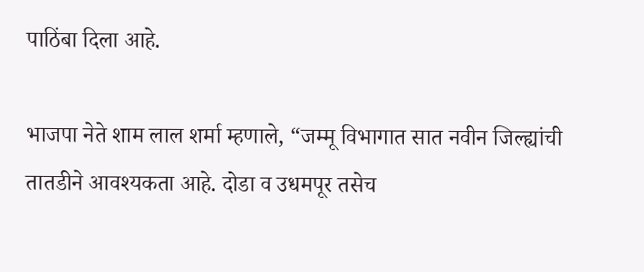पाठिंबा दिला आहे.

भाजपा नेते शाम लाल शर्मा म्हणाले, “जम्मू विभागात सात नवीन जिल्ह्यांची तातडीने आवश्यकता आहे. दोडा व उधमपूर तसेच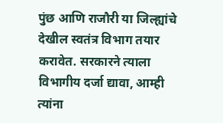पुंछ आणि राजौरी या जिल्ह्यांचे देखील स्वतंत्र विभाग तयार करावेत. सरकारने त्याला विभागीय दर्जा द्यावा, आम्ही त्यांना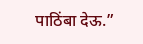पाठिंबा देऊ.”